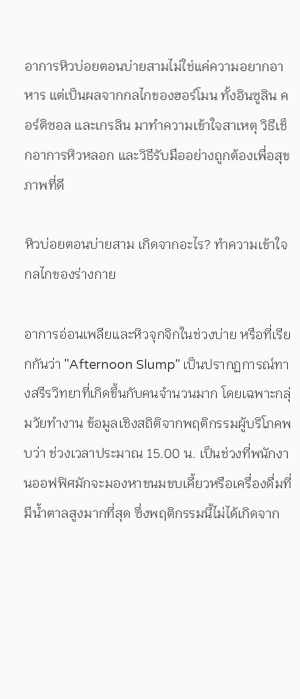อาการหิวบ่อยตอนบ่ายสามไม่ใช่แค่ความอยากอาหาร แต่เป็นผลจากกลไกของฮอร์โมน ทั้งอินซูลิน คอร์ติซอล และเกรลิน มาทำความเข้าใจสาเหตุ วิธีเช็กอาการหิวหลอก และวิธีรับมืออย่างถูกต้องเพื่อสุขภาพที่ดี

หิวบ่อยตอนบ่ายสาม เกิดจากอะไร? ทำความเข้าใจกลไกของร่างกาย

อาการอ่อนเพลียและหิวจุกจิกในช่วงบ่าย หรือที่เรียกกันว่า "Afternoon Slump" เป็นปรากฏการณ์ทางสรีรวิทยาที่เกิดขึ้นกับคนจำนวนมาก โดยเฉพาะกลุ่มวัยทำงาน ข้อมูลเชิงสถิติจากพฤติกรรมผู้บริโภคพบว่า ช่วงเวลาประมาณ 15.00 น. เป็นช่วงที่พนักงานออฟฟิศมักจะมองหาขนมขบเคี้ยวหรือเครื่องดื่มที่มีน้ำตาลสูงมากที่สุด ซึ่งพฤติกรรมนี้ไม่ได้เกิดจาก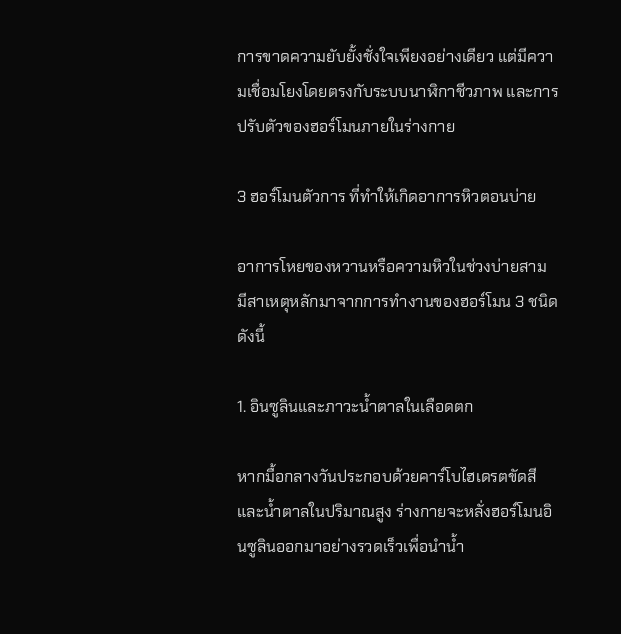การขาดความยับยั้งชั่งใจเพียงอย่างเดียว แต่มีความเชื่อมโยงโดยตรงกับระบบนาฬิกาชีวภาพ และการปรับตัวของฮอร์โมนภายในร่างกาย

3 ฮอร์โมนตัวการ ที่ทำให้เกิดอาการหิวตอนบ่าย

อาการโหยของหวานหรือความหิวในช่วงบ่ายสาม มีสาเหตุหลักมาจากการทำงานของฮอร์โมน 3 ชนิด ดังนี้

1. อินซูลินและภาวะน้ำตาลในเลือดตก

หากมื้อกลางวันประกอบด้วยคาร์โบไฮเดรตขัดสีและน้ำตาลในปริมาณสูง ร่างกายจะหลั่งฮอร์โมนอินซูลินออกมาอย่างรวดเร็วเพื่อนำน้ำ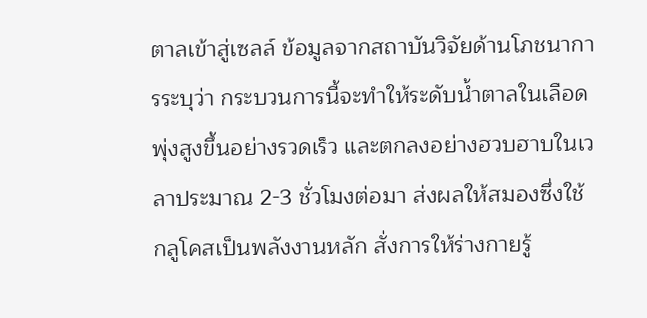ตาลเข้าสู่เซลล์ ข้อมูลจากสถาบันวิจัยด้านโภชนาการระบุว่า กระบวนการนี้จะทำให้ระดับน้ำตาลในเลือดพุ่งสูงขึ้นอย่างรวดเร็ว และตกลงอย่างฮวบฮาบในเวลาประมาณ 2-3 ชั่วโมงต่อมา ส่งผลให้สมองซึ่งใช้กลูโคสเป็นพลังงานหลัก สั่งการให้ร่างกายรู้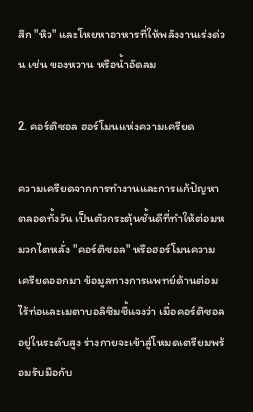สึก "หิว" และโหยหาอาหารที่ให้พลังงานเร่งด่วน เช่น ของหวาน หรือน้ำอัดลม

2. คอร์ติซอล ฮอร์โมนแห่งความเครียด

ความเครียดจากการทำงานและการแก้ปัญหาตลอดทั้งวัน เป็นตัวกระตุ้นชั้นดีที่ทำให้ต่อมหมวกไตหลั่ง "คอร์ติซอล" หรือฮอร์โมนความเครียดออกมา ข้อมูลทางการแพทย์ด้านต่อมไร้ท่อและเมตาบอลิซึมชี้แจงว่า เมื่อคอร์ติซอลอยู่ในระดับสูง ร่างกายจะเข้าสู่โหมดเตรียมพร้อมรับมือกับ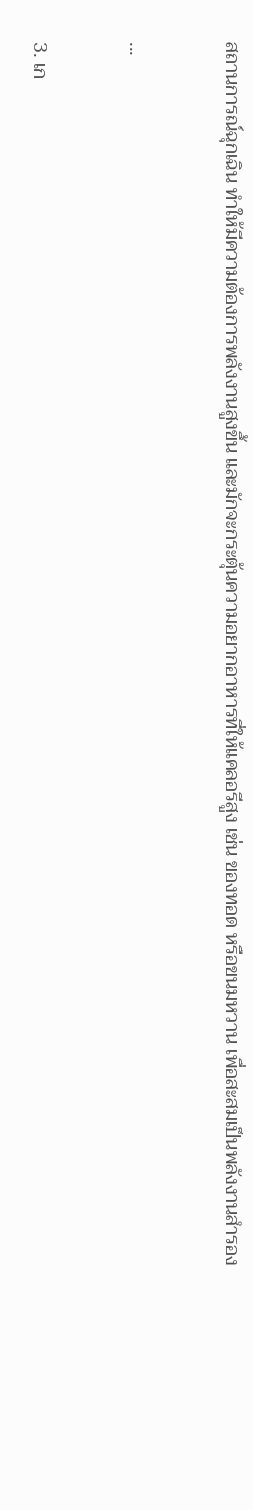สถานการณ์ฉุกเฉิน ทำให้มีความต้องการพลังงานสูงขึ้น และมักจะกระตุ้นความอยากอาหารที่ให้แคลอรีสูง เช่น ของทอด หรือขนมหวาน เพื่อสะสมเป็นพลังงานสำรอง

...

3. เก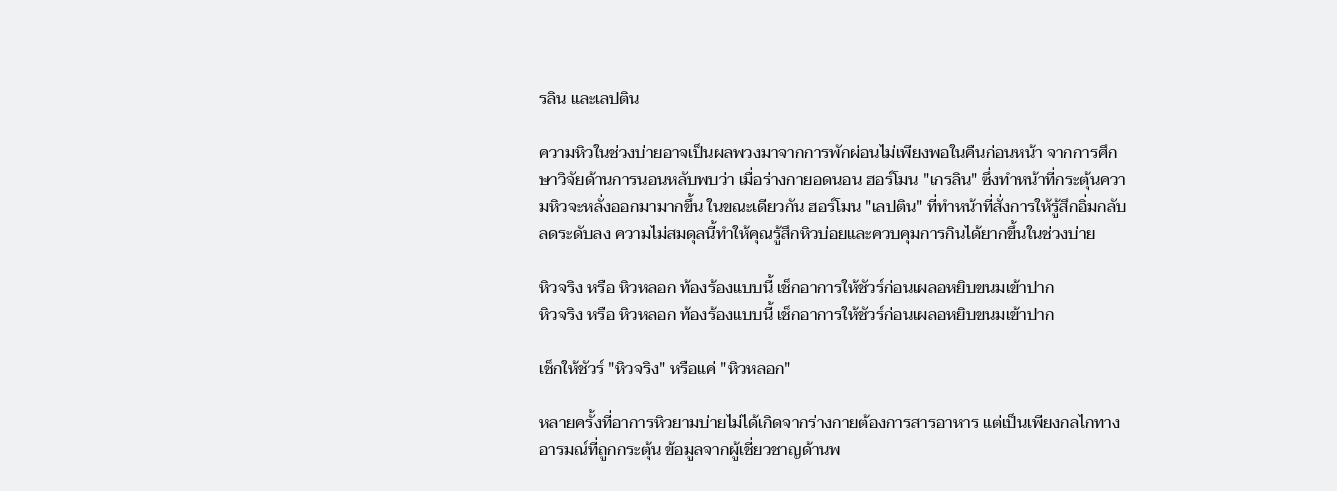รลิน และเลปติน

ความหิวในช่วงบ่ายอาจเป็นผลพวงมาจากการพักผ่อนไม่เพียงพอในคืนก่อนหน้า จากการศึกษาวิจัยด้านการนอนหลับพบว่า เมื่อร่างกายอดนอน ฮอร์โมน "เกรลิน" ซึ่งทำหน้าที่กระตุ้นความหิวจะหลั่งออกมามากขึ้น ในขณะเดียวกัน ฮอร์โมน "เลปติน" ที่ทำหน้าที่สั่งการให้รู้สึกอิ่มกลับลดระดับลง ความไม่สมดุลนี้ทำให้คุณรู้สึกหิวบ่อยและควบคุมการกินได้ยากขึ้นในช่วงบ่าย

หิวจริง หรือ หิวหลอก ท้องร้องแบบนี้ เช็กอาการให้ชัวร์ก่อนเผลอหยิบขนมเข้าปาก
หิวจริง หรือ หิวหลอก ท้องร้องแบบนี้ เช็กอาการให้ชัวร์ก่อนเผลอหยิบขนมเข้าปาก

เช็กให้ชัวร์ "หิวจริง" หรือแค่ "หิวหลอก"

หลายครั้งที่อาการหิวยามบ่ายไม่ได้เกิดจากร่างกายต้องการสารอาหาร แต่เป็นเพียงกลไกทางอารมณ์ที่ถูกกระตุ้น ข้อมูลจากผู้เชี่ยวชาญด้านพ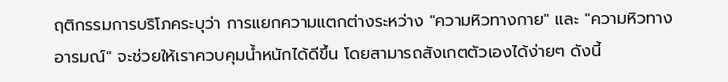ฤติกรรมการบริโภคระบุว่า การแยกความแตกต่างระหว่าง "ความหิวทางกาย" และ "ความหิวทางอารมณ์" จะช่วยให้เราควบคุมน้ำหนักได้ดีขึ้น โดยสามารถสังเกตตัวเองได้ง่ายๆ ดังนี้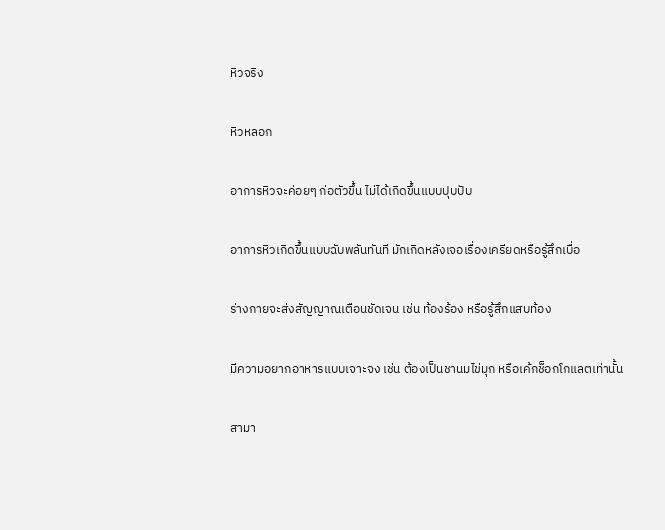หิวจริง

หิวหลอก

อาการหิวจะค่อยๆ ก่อตัวขึ้น ไม่ได้เกิดขึ้นแบบปุบปับ

อาการหิวเกิดขึ้นแบบฉับพลันทันที มักเกิดหลังเจอเรื่องเครียดหรือรู้สึกเบื่อ

ร่างกายจะส่งสัญญาณเตือนชัดเจน เช่น ท้องร้อง หรือรู้สึกแสบท้อง

มีความอยากอาหารแบบเจาะจง เช่น ต้องเป็นชานมไข่มุก หรือเค้กช็อกโกแลตเท่านั้น

สามา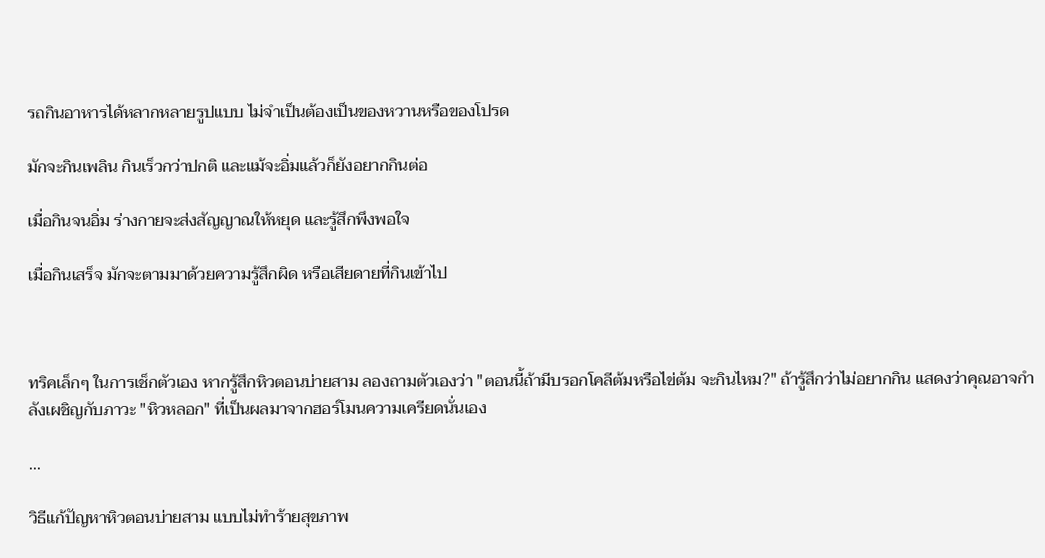รถกินอาหารได้หลากหลายรูปแบบ ไม่จำเป็นต้องเป็นของหวานหรือของโปรด

มักจะกินเพลิน กินเร็วกว่าปกติ และแม้จะอิ่มแล้วก็ยังอยากกินต่อ

เมื่อกินจนอิ่ม ร่างกายจะส่งสัญญาณให้หยุด และรู้สึกพึงพอใจ

เมื่อกินเสร็จ มักจะตามมาด้วยความรู้สึกผิด หรือเสียดายที่กินเข้าไป



ทริคเล็กๆ ในการเช็กตัวเอง หากรู้สึกหิวตอนบ่ายสาม ลองถามตัวเองว่า "ตอนนี้ถ้ามีบรอกโคลีต้มหรือไข่ต้ม จะกินไหม?" ถ้ารู้สึกว่าไม่อยากกิน แสดงว่าคุณอาจกำลังเผชิญกับภาวะ "หิวหลอก" ที่เป็นผลมาจากฮอร์โมนความเครียดนั่นเอง

...

วิธีแก้ปัญหาหิวตอนบ่ายสาม แบบไม่ทำร้ายสุขภาพ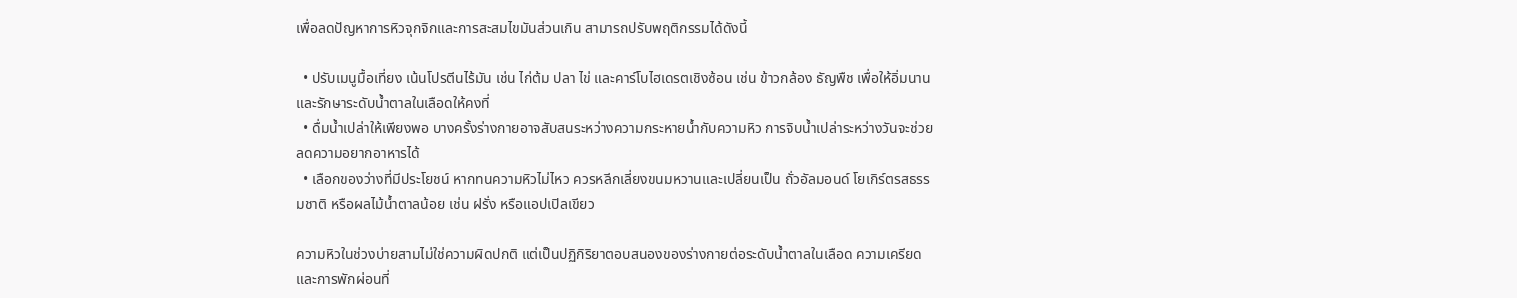เพื่อลดปัญหาการหิวจุกจิกและการสะสมไขมันส่วนเกิน สามารถปรับพฤติกรรมได้ดังนี้

  • ปรับเมนูมื้อเที่ยง เน้นโปรตีนไร้มัน เช่น ไก่ต้ม ปลา ไข่ และคาร์โบไฮเดรตเชิงซ้อน เช่น ข้าวกล้อง ธัญพืช เพื่อให้อิ่มนานและรักษาระดับน้ำตาลในเลือดให้คงที่
  • ดื่มน้ำเปล่าให้เพียงพอ บางครั้งร่างกายอาจสับสนระหว่างความกระหายน้ำกับความหิว การจิบน้ำเปล่าระหว่างวันจะช่วยลดความอยากอาหารได้
  • เลือกของว่างที่มีประโยชน์ หากทนความหิวไม่ไหว ควรหลีกเลี่ยงขนมหวานและเปลี่ยนเป็น ถั่วอัลมอนด์ โยเกิร์ตรสธรรมชาติ หรือผลไม้น้ำตาลน้อย เช่น ฝรั่ง หรือแอปเปิลเขียว

ความหิวในช่วงบ่ายสามไม่ใช่ความผิดปกติ แต่เป็นปฏิกิริยาตอบสนองของร่างกายต่อระดับน้ำตาลในเลือด ความเครียด และการพักผ่อนที่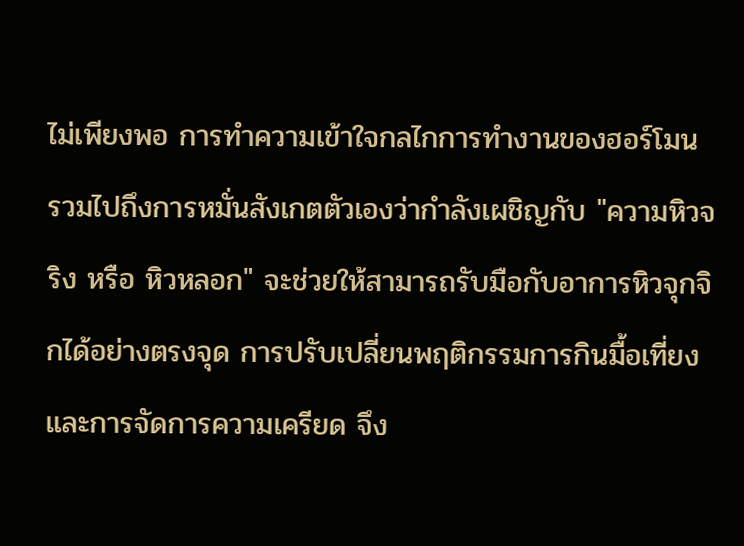ไม่เพียงพอ การทำความเข้าใจกลไกการทำงานของฮอร์โมน รวมไปถึงการหมั่นสังเกตตัวเองว่ากำลังเผชิญกับ "ความหิวจริง หรือ หิวหลอก" จะช่วยให้สามารถรับมือกับอาการหิวจุกจิกได้อย่างตรงจุด การปรับเปลี่ยนพฤติกรรมการกินมื้อเที่ยงและการจัดการความเครียด จึง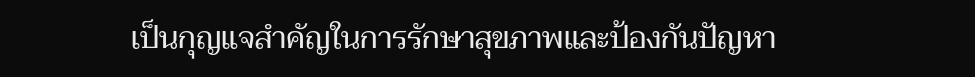เป็นกุญแจสำคัญในการรักษาสุขภาพและป้องกันปัญหา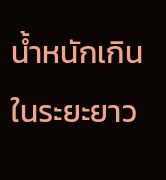น้ำหนักเกินในระยะยาว